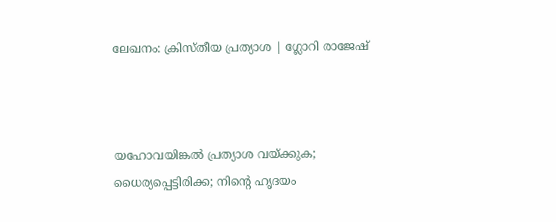ലേഖനം: ക്രിസ്തീയ പ്രത്യാശ | ഗ്ലോറി രാജേഷ്



യഹോവയിങ്കൽ പ്രത്യാശ വയ്ക്കുക; ധൈര്യപ്പെട്ടിരിക്ക; നിന്റെ ഹൃദയം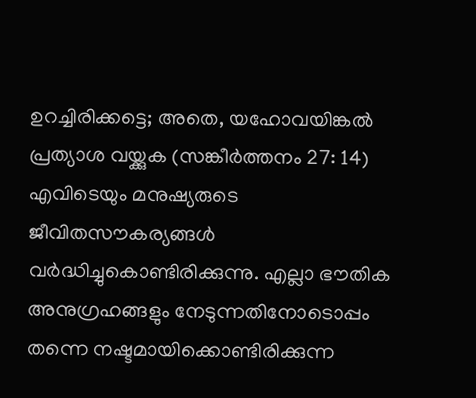ഉറച്ചിരിക്കട്ടെ; അതെ, യഹോവയിങ്കൽ പ്രത്യാശ വയ്ക്കുക (സങ്കീർത്തനം 27: 14)
എവിടെയും മനുഷ്യരുടെ ജീവിതസൗകര്യങ്ങൾ വർദ്ധിച്ചുകൊണ്ടിരിക്കുന്നു. എല്ലാ ഭൗതിക അനുഗ്രഹങ്ങളും നേടുന്നതിനോടൊപ്പം തന്നെ നഷ്ടമായിക്കൊണ്ടിരിക്കുന്ന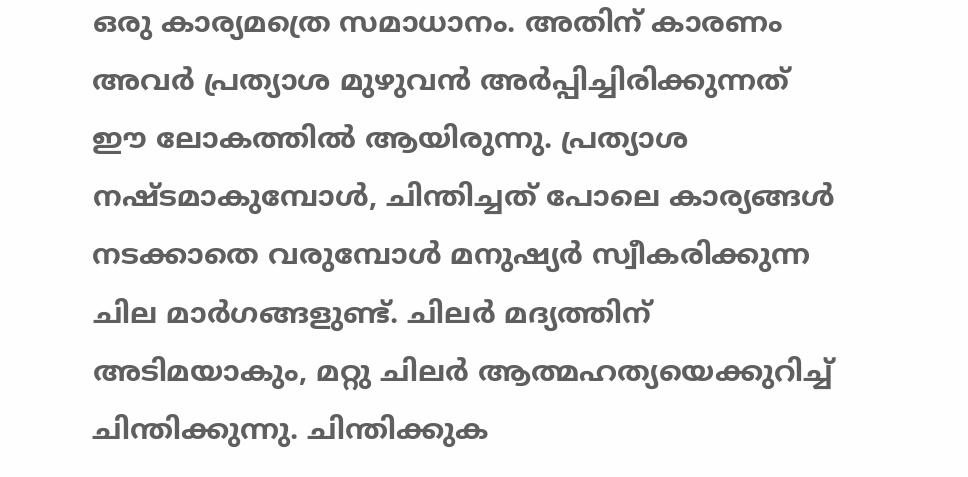ഒരു കാര്യമത്രെ സമാധാനം. അതിന് കാരണം അവർ പ്രത്യാശ മുഴുവൻ അർപ്പിച്ചിരിക്കുന്നത് ഈ ലോകത്തിൽ ആയിരുന്നു. പ്രത്യാശ നഷ്ടമാകുമ്പോൾ, ചിന്തിച്ചത് പോലെ കാര്യങ്ങൾ നടക്കാതെ വരുമ്പോൾ മനുഷ്യർ സ്വീകരിക്കുന്ന ചില മാർഗങ്ങളുണ്ട്. ചിലർ മദ്യത്തിന് അടിമയാകും, മറ്റു ചിലർ ആത്മഹത്യയെക്കുറിച്ച് ചിന്തിക്കുന്നു. ചിന്തിക്കുക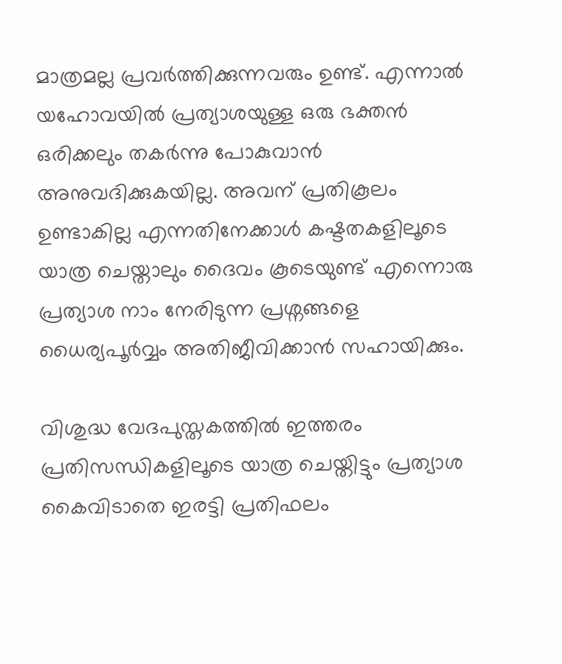മാത്രമല്ല പ്രവർത്തിക്കുന്നവരും ഉണ്ട്. എന്നാൽ യഹോവയിൽ പ്രത്യാശയുള്ള ഒരു ഭക്തൻ ഒരിക്കലും തകർന്നു പോകുവാൻ അനുവദിക്കുകയില്ല. അവന് പ്രതികൂലം ഉണ്ടാകില്ല എന്നതിനേക്കാൾ കഷ്ടതകളിലൂടെ യാത്ര ചെയ്താലും ദൈവം കൂടെയുണ്ട് എന്നൊരു പ്രത്യാശ നാം നേരിടുന്ന പ്രശ്നങ്ങളെ ധൈര്യപൂർവ്വം അതിജീവിക്കാൻ സഹായിക്കും.

വിശുദ്ധ വേദപുസ്തകത്തിൽ ഇത്തരം പ്രതിസന്ധികളിലൂടെ യാത്ര ചെയ്തിട്ടും പ്രത്യാശ കൈവിടാതെ ഇരട്ടി പ്രതിഫലം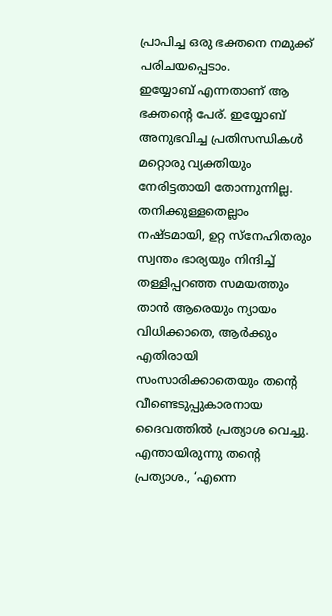പ്രാപിച്ച ഒരു ഭക്തനെ നമുക്ക് പരിചയപ്പെടാം.
ഇയ്യോബ് എന്നതാണ് ആ ഭക്തന്റെ പേര്. ഇയ്യോബ് അനുഭവിച്ച പ്രതിസന്ധികൾ മറ്റൊരു വ്യക്തിയും നേരിട്ടതായി തോന്നുന്നില്ല. തനിക്കുള്ളതെല്ലാം നഷ്ടമായി, ഉറ്റ സ്നേഹിതരും സ്വന്തം ഭാര്യയും നിന്ദിച്ച് തള്ളിപ്പറഞ്ഞ സമയത്തും താൻ ആരെയും ന്യായം വിധിക്കാതെ, ആർക്കും എതിരായി സംസാരിക്കാതെയും തന്റെ വീണ്ടെടുപ്പുകാരനായ ദൈവത്തിൽ പ്രത്യാശ വെച്ചു. എന്തായിരുന്നു തന്റെ പ്രത്യാശ., ‘എന്നെ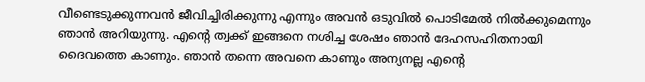വീണ്ടെടുക്കുന്നവൻ ജീവിച്ചിരിക്കുന്നു എന്നും അവൻ ഒടുവിൽ പൊടിമേൽ നിൽക്കുമെന്നും ഞാൻ അറിയുന്നു. എന്റെ ത്വക്ക് ഇങ്ങനെ നശിച്ച ശേഷം ഞാൻ ദേഹസഹിതനായി ദൈവത്തെ കാണും. ഞാൻ തന്നെ അവനെ കാണും അന്യനല്ല എന്റെ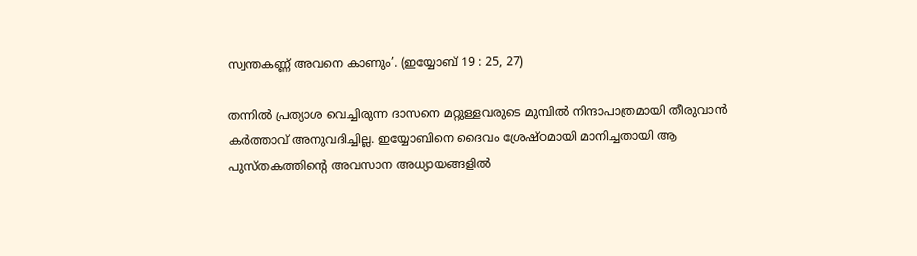സ്വന്തകണ്ണ് അവനെ കാണും’. (ഇയ്യോബ് 19 : 25, 27)

തന്നിൽ പ്രത്യാശ വെച്ചിരുന്ന ദാസനെ മറ്റുള്ളവരുടെ മുമ്പിൽ നിന്ദാപാത്രമായി തീരുവാൻ കർത്താവ് അനുവദിച്ചില്ല. ഇയ്യോബിനെ ദൈവം ശ്രേഷ്ഠമായി മാനിച്ചതായി ആ പുസ്തകത്തിന്റെ അവസാന അധ്യായങ്ങളിൽ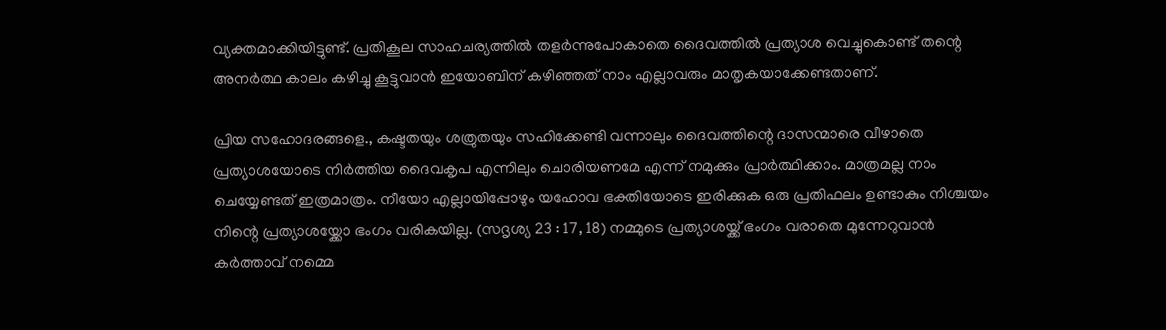വ്യക്തമാക്കിയിട്ടുണ്ട്. പ്രതികൂല സാഹചര്യത്തിൽ തളർന്നുപോകാതെ ദൈവത്തിൽ പ്രത്യാശ വെച്ചുകൊണ്ട് തന്റെ അനർത്ഥ കാലം കഴിച്ചു കൂട്ടുവാൻ ഇയോബിന് കഴിഞ്ഞത് നാം എല്ലാവരും മാതൃകയാക്കേണ്ടതാണ്.

പ്രിയ സഹോദരങ്ങളെ., കഷ്ടതയും ശത്രുതയും സഹിക്കേണ്ടി വന്നാലും ദൈവത്തിന്റെ ദാസന്മാരെ വീഴാതെ പ്രത്യാശയോടെ നിർത്തിയ ദൈവകൃപ എന്നിലും ചൊരിയണമേ എന്ന് നമുക്കും പ്രാർത്ഥിക്കാം. മാത്രമല്ല നാം ചെയ്യേണ്ടത് ഇത്രമാത്രം. നീയോ എല്ലായിപ്പോഴും യഹോവ ഭക്തിയോടെ ഇരിക്കുക ഒരു പ്രതിഫലം ഉണ്ടാകും നിശ്ചയം നിന്റെ പ്രത്യാശയ്ക്കോ ഭംഗം വരികയില്ല. (സദൃശ്യ 23 : 17, 18) നമ്മുടെ പ്രത്യാശയ്ക്ക് ഭംഗം വരാതെ മുന്നേറുവാൻ കർത്താവ് നമ്മെ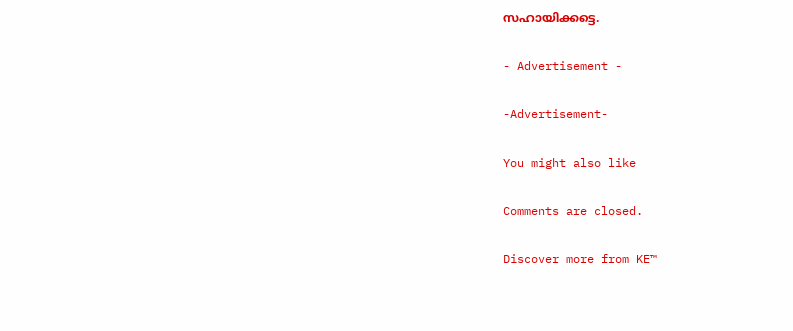സഹായിക്കട്ടെ.

- Advertisement -

-Advertisement-

You might also like

Comments are closed.

Discover more from KE™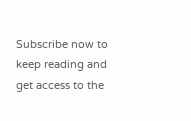Subscribe now to keep reading and get access to the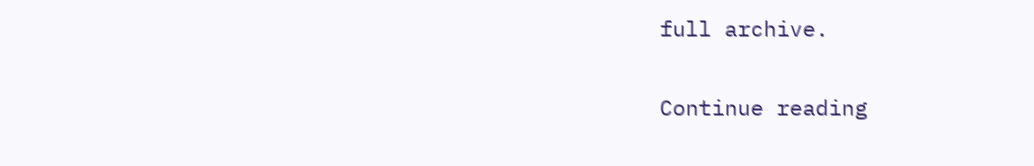full archive.

Continue reading